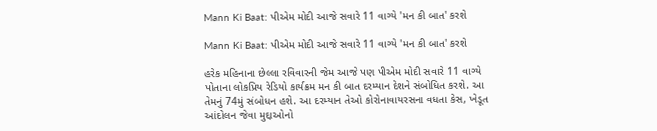Mann Ki Baat: પીએમ મોદી આજે સવારે 11 વાગ્યે 'મન કી બાત' કરશે

Mann Ki Baat: પીએમ મોદી આજે સવારે 11 વાગ્યે 'મન કી બાત' કરશે

હરેક મહિનાના છેલ્લા રવિવારની જેમ આજે પણ પીએમ મોદી સવારે 11 વાગ્યે પોતાના લોકપ્રિય રેડિયો કાર્યક્રમ મન કી બાત દરમ્યાન દેશને સંબોધિત કરશે. આ તેમનું 74મું સંબોધન હશે. આ દરમ્યાન તેઓ કોરોનાવાયરસના વધતા કેસ, ખેડૂત આંદોલન જેવા મુદ્દાઓનો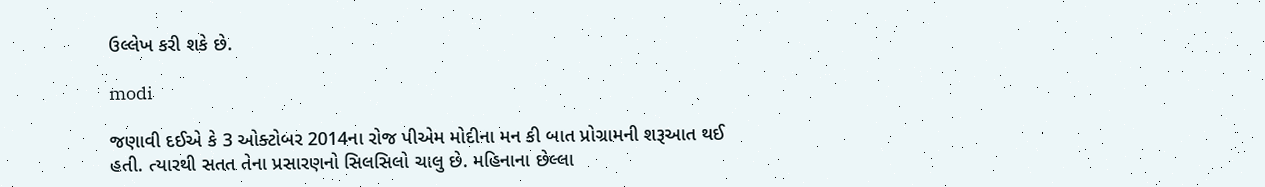ઉલ્લેખ કરી શકે છે.

modi

જણાવી દઈએ કે 3 ઓક્ટોબર 2014ના રોજ પીએમ મોદીના મન કી બાત પ્રોગ્રામની શરૂઆત થઈ હતી. ત્યારથી સતત તેના પ્રસારણનો સિલસિલો ચાલુ છે. મહિનાના છેલ્લા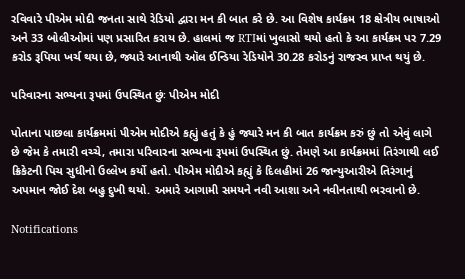રવિવારે પીએમ મોદી જનતા સાથે રેડિયો દ્વારા મન કી બાત કરે છે. આ વિશેષ કાર્યક્રમ 18 ક્ષેત્રીય ભાષાઓ અને 33 બોલીઓમાં પણ પ્રસારિત કરાય છે. હાલમાં જ RTIમાં ખુલાસો થયો હતો કે આ કાર્યક્રમ પર 7.29 કરોડ રૂપિયા ખર્ચ થયા છે, જ્યારે આનાથી ઑલ ઈન્ડિયા રેડિયોને 30.28 કરોડનું રાજસ્વ પ્રાપ્ત થયું છે.

પરિવારના સભ્યના રૂપમાં ઉપસ્થિત છુંઃ પીએમ મોદી

પોતાના પાછલા કાર્યક્રમમાં પીએમ મોદીએ કહ્યું હતું કે હું જ્યારે મન કી બાત કાર્યક્રમ કરું છું તો એવું લાગે છે જેમ કે તમારી વચ્ચે, તમારા પરિવારના સભ્યના રૂપમાં ઉપસ્થિત છું. તેમણે આ કાર્યક્રમમાં તિરંગાથી લઈ ક્રિકેટની પિચ સુધીનો ઉલ્લેખ કર્યો હતો. પીએમ મોદીએ કહ્યું કે દિલહીમાં 26 જાન્યુઆરીએ તિરંગાનું અપમાન જોઈ દેશ બહુ દુખી થયો. અમારે આગામી સમયને નવી આશા અને નવીનતાથી ભરવાનો છે.

Notifications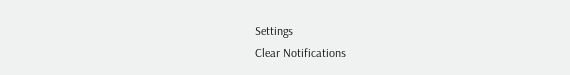Settings
Clear Notifications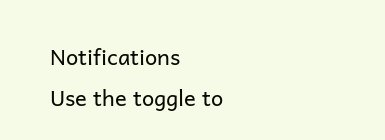Notifications
Use the toggle to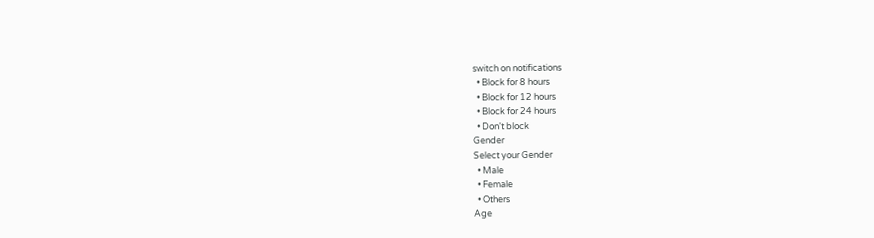switch on notifications
  • Block for 8 hours
  • Block for 12 hours
  • Block for 24 hours
  • Don't block
Gender
Select your Gender
  • Male
  • Female
  • Others
Age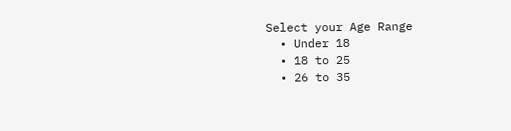Select your Age Range
  • Under 18
  • 18 to 25
  • 26 to 35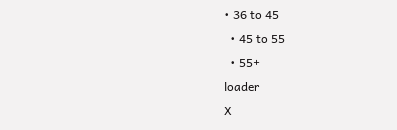• 36 to 45
  • 45 to 55
  • 55+
loader
X